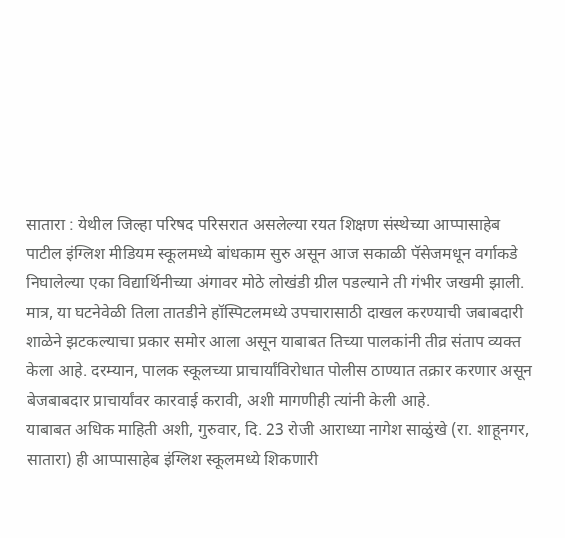सातारा : येथील जिल्हा परिषद परिसरात असलेल्या रयत शिक्षण संस्थेच्या आप्पासाहेब पाटील इंग्लिश मीडियम स्कूलमध्ये बांधकाम सुरु असून आज सकाळी पॅसेजमधून वर्गाकडे निघालेल्या एका विद्यार्थिनीच्या अंगावर मोठे लोखंडी ग्रील पडल्याने ती गंभीर जखमी झाली. मात्र, या घटनेवेळी तिला तातडीने हॉस्पिटलमध्ये उपचारासाठी दाखल करण्याची जबाबदारी शाळेने झटकल्याचा प्रकार समोर आला असून याबाबत तिच्या पालकांनी तीव्र संताप व्यक्त केला आहे. दरम्यान, पालक स्कूलच्या प्राचार्यांविरोधात पोलीस ठाण्यात तक्रार करणार असून बेजबाबदार प्राचार्यांवर कारवाई करावी, अशी मागणीही त्यांनी केली आहे.
याबाबत अधिक माहिती अशी, गुरुवार, दि. 23 रोजी आराध्या नागेश साळुंखे (रा. शाहूनगर, सातारा) ही आप्पासाहेब इंग्लिश स्कूलमध्ये शिकणारी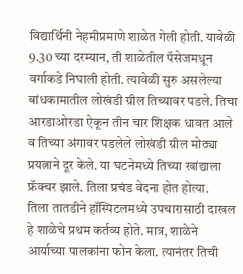विद्यार्थिनी नेहमीप्रमाणे शाळेत गेली होती. यावेळी 9.30 च्या दरम्यान, ती शाळेतील पॅसेजमधून वर्गाकडे निघाली होती. त्यावेळी सुरु असलेल्या बांधकामातील लोखंडी ग्रील तिच्यावर पडले. तिचा आरडाओरडा ऐकून तीन चार शिक्षक धावत आले व तिच्या अंगावर पडलेले लोखंडी ग्रील मोठ्या प्रयत्नाने दूर केले. या घटनेमध्ये तिच्या खांद्याला फ्रॅक्चर झाले. तिला प्रचंड वेदना होत होत्या.
तिला तातडीने हॉस्पिटलमध्ये उपचारासाठी दाखल हे शाळेचे प्रथम कर्तव्य होते. मात्र, शाळेने आर्याच्या पालकांना फोन केला. त्यानंतर तिची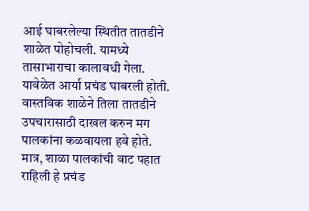आई घाबरलेल्या स्थितीत तातडीने शाळेत पोहोचली. यामध्ये तासाभाराचा कालावधी गेला. यावेळेत आर्या प्रचंड घाबरली होती. वास्तविक शाळेने तिला तातडीने उपचारासाठी दाखल करुन मग पालकांना कळवायला हवे होते. मात्र, शाळा पालकांची वाट पहात राहिली हे प्रचंड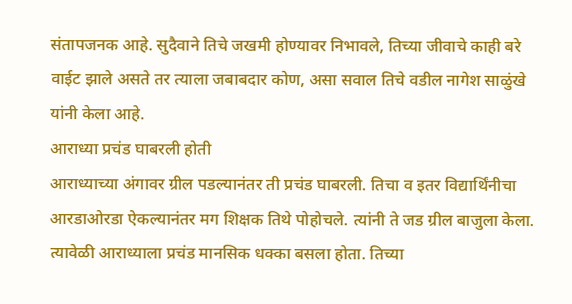संतापजनक आहे. सुदैवाने तिचे जखमी होण्यावर निभावले, तिच्या जीवाचे काही बरे वाईट झाले असते तर त्याला जबाबदार कोण, असा सवाल तिचे वडील नागेश साळुंखे यांनी केला आहे.
आराध्या प्रचंड घाबरली होती
आराध्याच्या अंगावर ग्रील पडल्यानंतर ती प्रचंड घाबरली. तिचा व इतर विद्यार्थिंनीचा आरडाओरडा ऐकल्यानंतर मग शिक्षक तिथे पोहोचले. त्यांनी ते जड ग्रील बाजुला केला. त्यावेळी आराध्याला प्रचंड मानसिक धक्का बसला होता. तिच्या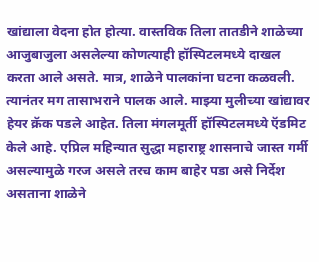खांद्याला वेदना होत होत्या. वास्तविक तिला तातडीने शाळेच्या आजुबाजुला असलेल्या कोणत्याही हॉस्पिटलमध्ये दाखल करता आले असते. मात्र, शाळेने पालकांना घटना कळवली. त्यानंतर मग तासाभराने पालक आले. माझ्या मुलीच्या खांद्यावर हेयर क्रॅक पडले आहेत. तिला मंगलमूर्ती हॉस्पिटलमध्ये ऍडमिट केले आहे. एप्रिल महिन्यात सुद्धा महाराष्ट्र शासनाचे जास्त गर्मी असल्यामुळे गरज असले तरच काम बाहेर पडा असे निर्देश असताना शाळेने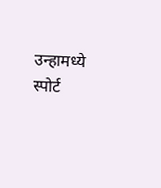उन्हामध्ये स्पोर्ट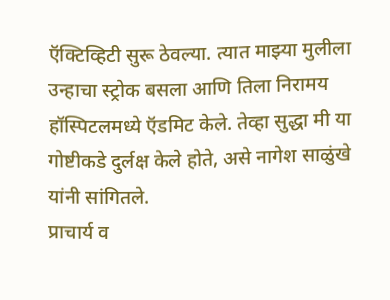ऍक्टिव्हिटी सुरू ठेवल्या. त्यात माझ्या मुलीला उन्हाचा स्ट्रोक बसला आणि तिला निरामय हॉस्पिटलमध्ये ऍडमिट केले. तेव्हा सुद्धा मी या गोष्टीकडे दुर्लक्ष केले होते, असे नागेश साळुंखे यांनी सांगितले.
प्राचार्य व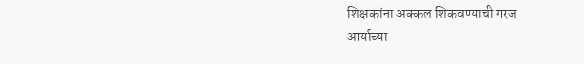शिक्षकांना अक्कल शिकवण्याची गरज
आर्याच्या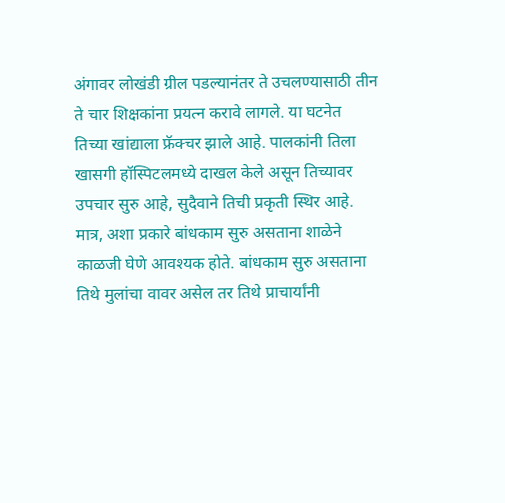अंगावर लोखंडी ग्रील पडल्यानंतर ते उचलण्यासाठी तीन ते चार शिक्षकांना प्रयत्न करावे लागले. या घटनेत तिच्या खांद्याला फ्रॅक्चर झाले आहे. पालकांनी तिला खासगी हॉस्पिटलमध्ये दाखल केले असून तिच्यावर उपचार सुरु आहे, सुदैवाने तिची प्रकृती स्थिर आहे. मात्र, अशा प्रकारे बांधकाम सुरु असताना शाळेने काळजी घेणे आवश्यक होते. बांधकाम सुरु असताना तिथे मुलांचा वावर असेल तर तिथे प्राचार्यांनी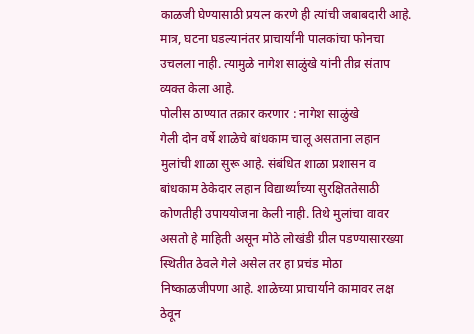काळजी घेण्यासाठी प्रयत्न करणे ही त्यांची जबाबदारी आहे. मात्र, घटना घडल्यानंतर प्राचार्यांनी पालकांचा फोनचा उचलला नाही. त्यामुळे नागेश साळुंखे यांनी तीव्र संताप व्यक्त केला आहे.
पोलीस ठाण्यात तक्रार करणार : नागेश साळुंखे
गेली दोन वर्षे शाळेचे बांधकाम चालू असताना लहान मुलांची शाळा सुरू आहे. संबंधित शाळा प्रशासन व बांधकाम ठेकेदार लहान विद्यार्थ्यांच्या सुरक्षिततेसाठी कोणतीही उपाययोजना केली नाही. तिथे मुलांचा वावर असतो हे माहिती असून मोठे लोखंडी ग्रील पडण्यासारख्या स्थितीत ठेवले गेले असेल तर हा प्रचंड मोठा निष्काळजीपणा आहे. शाळेच्या प्राचार्याने कामावर लक्ष ठेवून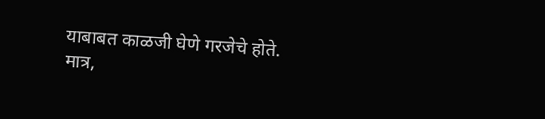याबाबत काळजी घेणे गरजेचे होते. मात्र,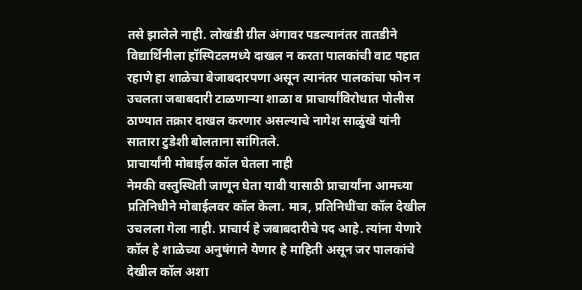तसे झालेले नाही. लोखंडी ग्रील अंगावर पडल्यानंतर तातडीने विद्यार्थिनीला हॉस्पिटलमध्ये दाखल न करता पालकांची वाट पहात रहाणे हा शाळेचा बेजाबदारपणा असून त्यानंतर पालकांचा फोन न उचलता जबाबदारी टाळणाऱ्या शाळा व प्राचार्यांविरोधात पोलीस ठाण्यात तक्रार दाखल करणार असल्याचे नागेश साळुंखे यांनी सातारा टुडेशी बोलताना सांगितले.
प्राचार्यांनी मोबाईल कॉल घेतला नाही
नेमकी वस्तुस्थिती जाणून घेता यावी यासाठी प्राचार्यांना आमच्या प्रतिनिधीने मोबाईलवर कॉल केला. मात्र, प्रतिनिधींचा कॉल देखील उचलला गेला नाही. प्राचार्य हे जबाबदारीचे पद आहे. त्यांना येणारे कॉल हे शाळेच्या अनुषंगाने येणार हे माहिती असून जर पालकांचे देखील कॉल अशा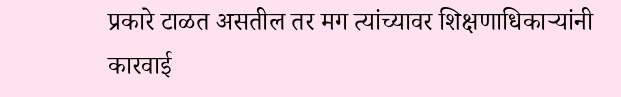प्रकारे टाळत असतील तर मग त्यांच्यावर शिक्षणाधिकाऱ्यांनी कारवाई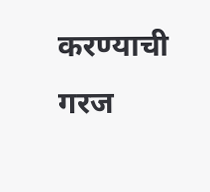करण्याची गरज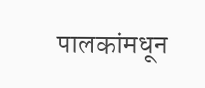पालकांमधून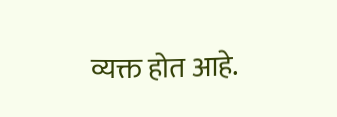व्यक्त होत आहे.